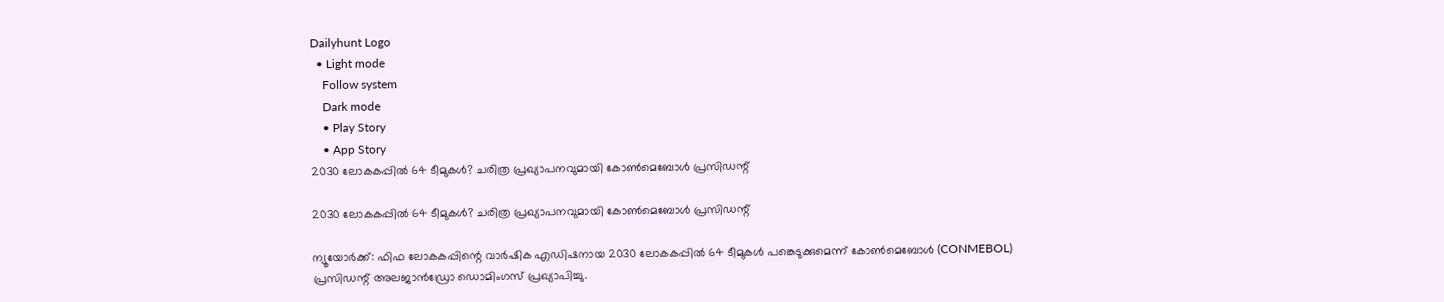Dailyhunt Logo
  • Light mode
    Follow system
    Dark mode
    • Play Story
    • App Story
2030 ലോകകപ്പില്‍ 64 ടീമുകള്‍? ചരിത്ര പ്രഖ്യാപനവുമായി കോണ്‍മെബോള്‍ പ്രസിഡന്റ്

2030 ലോകകപ്പില്‍ 64 ടീമുകള്‍? ചരിത്ര പ്രഖ്യാപനവുമായി കോണ്‍മെബോള്‍ പ്രസിഡന്റ്

ന്യൂയോര്‍ക്ക്: ഫിഫ ലോകകപ്പിന്റെ വാര്‍ഷിക എഡിഷനായ 2030 ലോകകപ്പില്‍ 64 ടീമുകള്‍ പങ്കെടുക്കുമെന്ന് കോണ്‍മെബോള്‍ (CONMEBOL) പ്രസിഡന്റ് അലജാന്‍ഡ്രോ ഡൊമിംഗസ് പ്രഖ്യാപിച്ചു.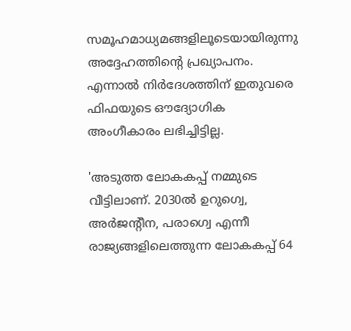സമൂഹമാധ്യമങ്ങളിലൂടെയായിരുന്നു അദ്ദേഹത്തിന്റെ പ്രഖ്യാപനം. എന്നാല്‍ നിര്‍ദേശത്തിന് ഇതുവരെ ഫിഫയുടെ ഔദ്യോഗിക അംഗീകാരം ലഭിച്ചിട്ടില്ല.

'അടുത്ത ലോകകപ്പ് നമ്മുടെ വീട്ടിലാണ്. 2030ല്‍ ഉറുഗ്വെ, അര്‍ജന്റീന, പരാഗ്വെ എന്നീ രാജ്യങ്ങളിലെത്തുന്ന ലോകകപ്പ് 64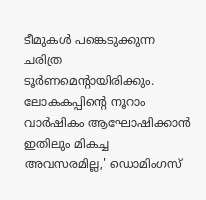ടീമുകള്‍ പങ്കെടുക്കുന്ന ചരിത്ര ടൂര്‍ണമെന്റായിരിക്കും. ലോകകപ്പിന്റെ നൂറാം വാര്‍ഷികം ആഘോഷിക്കാന്‍ ഇതിലും മികച്ച അവസരമില്ല,' ഡൊമിംഗസ്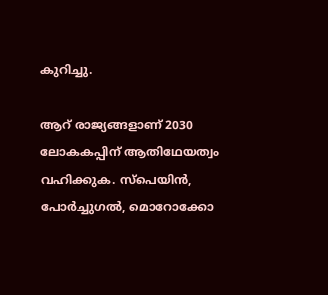കുറിച്ചു.

ആറ് രാജ്യങ്ങളാണ് 2030 ലോകകപ്പിന് ആതിഥേയത്വം വഹിക്കുക. സ്പെയിന്‍, പോര്‍ച്ചുഗല്‍, മൊറോക്കോ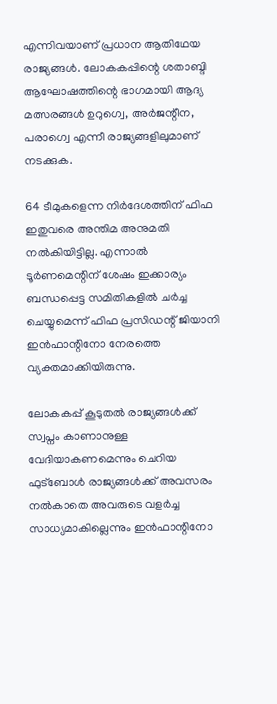എന്നിവയാണ് പ്രധാന ആതിഥേയ രാജ്യങ്ങള്‍. ലോകകപ്പിന്റെ ശതാബ്ദി ആഘോഷത്തിന്റെ ഭാഗമായി ആദ്യ മത്സരങ്ങള്‍ ഉറുഗ്വെ, അര്‍ജന്റീന, പരാഗ്വെ എന്നീ രാജ്യങ്ങളിലുമാണ് നടക്കുക.

64 ടീമുകളെന്ന നിര്‍ദേശത്തിന് ഫിഫ ഇതുവരെ അന്തിമ അനുമതി നല്‍കിയിട്ടില്ല. എന്നാല്‍ ടൂര്‍ണമെന്റിന് ശേഷം ഇക്കാര്യം ബന്ധപ്പെട്ട സമിതികളില്‍ ചര്‍ച്ച ചെയ്യുമെന്ന് ഫിഫ പ്രസിഡന്റ് ജിയാനി ഇന്‍ഫാന്റിനോ നേരത്തെ വ്യക്തമാക്കിയിരുന്നു.

ലോകകപ്പ് കൂടുതല്‍ രാജ്യങ്ങള്‍ക്ക് സ്വപ്നം കാണാനുള്ള വേദിയാകണമെന്നും ചെറിയ ഫുട്‌ബോള്‍ രാജ്യങ്ങള്‍ക്ക് അവസരം നല്‍കാതെ അവരുടെ വളര്‍ച്ച സാധ്യമാകില്ലെന്നും ഇന്‍ഫാന്റിനോ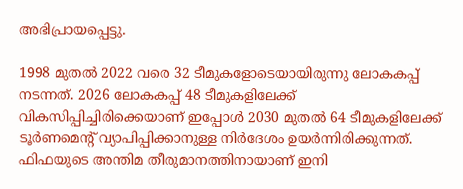അഭിപ്രായപ്പെട്ടു.

1998 മുതല്‍ 2022 വരെ 32 ടീമുകളോടെയായിരുന്നു ലോകകപ്പ് നടന്നത്. 2026 ലോകകപ്പ് 48 ടീമുകളിലേക്ക് വികസിപ്പിച്ചിരിക്കെയാണ് ഇപ്പോള്‍ 2030 മുതല്‍ 64 ടീമുകളിലേക്ക് ടൂര്‍ണമെന്റ് വ്യാപിപ്പിക്കാനുള്ള നിര്‍ദേശം ഉയര്‍ന്നിരിക്കുന്നത്. ഫിഫയുടെ അന്തിമ തീരുമാനത്തിനായാണ് ഇനി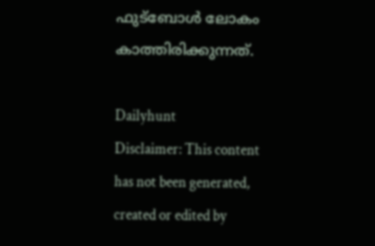ഫുട്‌ബോള്‍ ലോകം കാത്തിരിക്കുന്നത്.

Dailyhunt
Disclaimer: This content has not been generated, created or edited by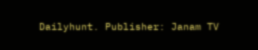Dailyhunt. Publisher: Janam TV